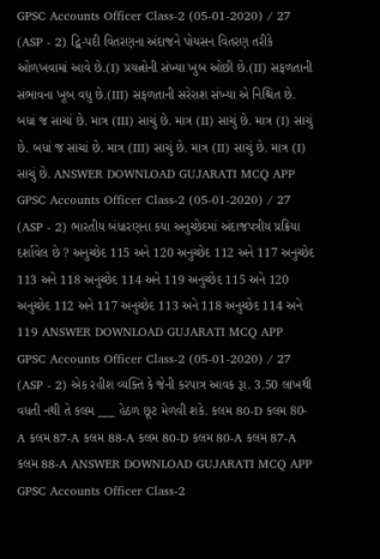GPSC Accounts Officer Class-2 (05-01-2020) / 27 (ASP - 2) દ્વિ-પદી વિતરણના અંદાજને પોયસન વિતરણ તરીકે ઓળખવામાં આવે છે.(I) પ્રયત્નોની સંખ્યા ખુબ ઓછી છે.(II) સફળતાની સંભાવના ખૂબ વધુ છે.(III) સફળતાની સરેરાશ સંખ્યા એ નિશ્ચિત છે. બધાં જ સાચાં છે. માત્ર (III) સાચું છે. માત્ર (II) સાચું છે. માત્ર (I) સાચું છે. બધાં જ સાચાં છે. માત્ર (III) સાચું છે. માત્ર (II) સાચું છે. માત્ર (I) સાચું છે. ANSWER DOWNLOAD GUJARATI MCQ APP
GPSC Accounts Officer Class-2 (05-01-2020) / 27 (ASP - 2) ભારતીય બંધારણના કયા અનુચ્છેદમાં અંદાજપત્રીય પ્રક્રિયા દર્શાવેલ છે ? અનુચ્છેદ 115 અને 120 અનુચ્છેદ 112 અને 117 અનુચ્છેદ 113 અને 118 અનુચ્છેદ 114 અને 119 અનુચ્છેદ 115 અને 120 અનુચ્છેદ 112 અને 117 અનુચ્છેદ 113 અને 118 અનુચ્છેદ 114 અને 119 ANSWER DOWNLOAD GUJARATI MCQ APP
GPSC Accounts Officer Class-2 (05-01-2020) / 27 (ASP - 2) એક રહીશ વ્યક્તિ કે જેની કરપાત્ર આવક રૂા. 3.50 લાખથી વધતી નથી તે કલમ ___ હેઠળ છૂટ મેળવી શકે. કલમ 80-D કલમ 80-A કલમ 87-A કલમ 88-A કલમ 80-D કલમ 80-A કલમ 87-A કલમ 88-A ANSWER DOWNLOAD GUJARATI MCQ APP
GPSC Accounts Officer Class-2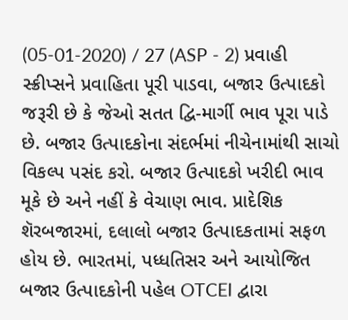(05-01-2020) / 27 (ASP - 2) પ્રવાહી સ્ક્રીપ્સને પ્રવાહિતા પૂરી પાડવા, બજાર ઉત્પાદકો જરૂરી છે કે જેઓ સતત દ્વિ-માર્ગી ભાવ પૂરા પાડે છે. બજાર ઉત્પાદકોના સંદર્ભમાં નીચેનામાંથી સાચો વિકલ્પ પસંદ કરો. બજાર ઉત્પાદકો ખરીદી ભાવ મૂકે છે અને નહીં કે વેચાણ ભાવ. પ્રાદેશિક શૅરબજારમાં, દલાલો બજાર ઉત્પાદકતામાં સફળ હોય છે. ભારતમાં, પધ્ધતિસર અને આયોજિત બજાર ઉત્પાદકોની પહેલ OTCEI દ્વારા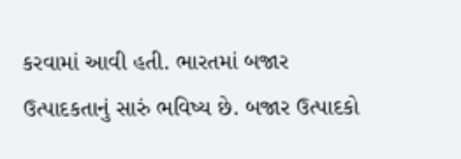કરવામાં આવી હતી. ભારતમાં બજાર ઉત્પાદકતાનું સારું ભવિષ્ય છે. બજાર ઉત્પાદકો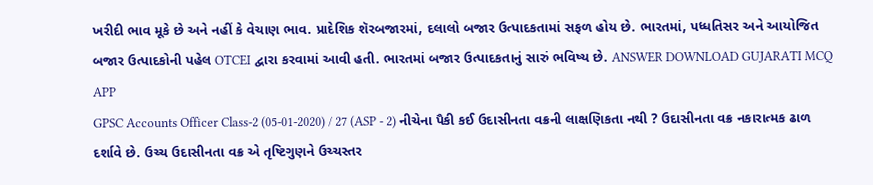ખરીદી ભાવ મૂકે છે અને નહીં કે વેચાણ ભાવ. પ્રાદેશિક શૅરબજારમાં, દલાલો બજાર ઉત્પાદકતામાં સફળ હોય છે. ભારતમાં, પધ્ધતિસર અને આયોજિત બજાર ઉત્પાદકોની પહેલ OTCEI દ્વારા કરવામાં આવી હતી. ભારતમાં બજાર ઉત્પાદકતાનું સારું ભવિષ્ય છે. ANSWER DOWNLOAD GUJARATI MCQ APP
GPSC Accounts Officer Class-2 (05-01-2020) / 27 (ASP - 2) નીચેના પૈકી કઈ ઉદાસીનતા વક્રની લાક્ષણિકતા નથી ? ઉદાસીનતા વક્ર નકારાત્મક ઢાળ દર્શાવે છે. ઉચ્ચ ઉદાસીનતા વક્ર એ તૃષ્ટિગુણને ઉચ્ચસ્તર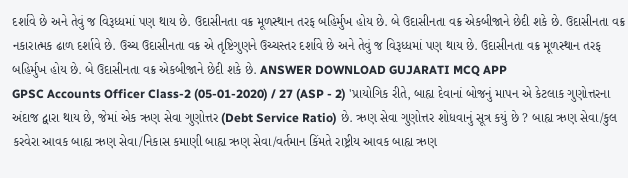દર્શાવે છે અને તેવું જ વિરૂધ્ધમાં પણ થાય છે. ઉદાસીનતા વક્ર મૂળસ્થાન તરફ બહિર્મુખ હોય છે. બે ઉદાસીનતા વક્ર એકબીજાને છેદી શકે છે. ઉદાસીનતા વક્ર નકારાત્મક ઢાળ દર્શાવે છે. ઉચ્ચ ઉદાસીનતા વક્ર એ તૃષ્ટિગુણને ઉચ્ચસ્તર દર્શાવે છે અને તેવું જ વિરૂધ્ધમાં પણ થાય છે. ઉદાસીનતા વક્ર મૂળસ્થાન તરફ બહિર્મુખ હોય છે. બે ઉદાસીનતા વક્ર એકબીજાને છેદી શકે છે. ANSWER DOWNLOAD GUJARATI MCQ APP
GPSC Accounts Officer Class-2 (05-01-2020) / 27 (ASP - 2) 'પ્રાયોગિક રીતે, બાહ્ય દેવાનાં બોજનું માપન એ કેટલાક ગુણોત્તરના અંદાજ દ્વારા થાય છે, જેમાં એક ઋણ સેવા ગુણોત્તર (Debt Service Ratio) છે. ઋણ સેવા ગુણોત્તર શોધવાનું સૂત્ર કયું છે ? બાહ્ય ઋણ સેવા/કુલ કરવેરા આવક બાહ્ય ઋણ સેવા/નિકાસ કમાણી બાહ્ય ઋણ સેવા/વર્તમાન કિંમતે રાષ્ટ્રીય આવક બાહ્ય ઋણ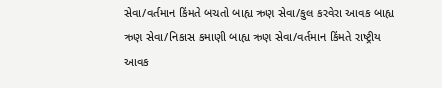સેવા/વર્તમાન કિંમતે બચતો બાહ્ય ઋણ સેવા/કુલ કરવેરા આવક બાહ્ય ઋણ સેવા/નિકાસ કમાણી બાહ્ય ઋણ સેવા/વર્તમાન કિંમતે રાષ્ટ્રીય આવક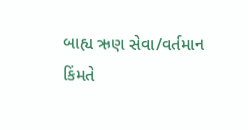બાહ્ય ઋણ સેવા/વર્તમાન કિંમતે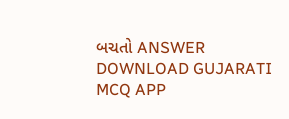બચતો ANSWER DOWNLOAD GUJARATI MCQ APP